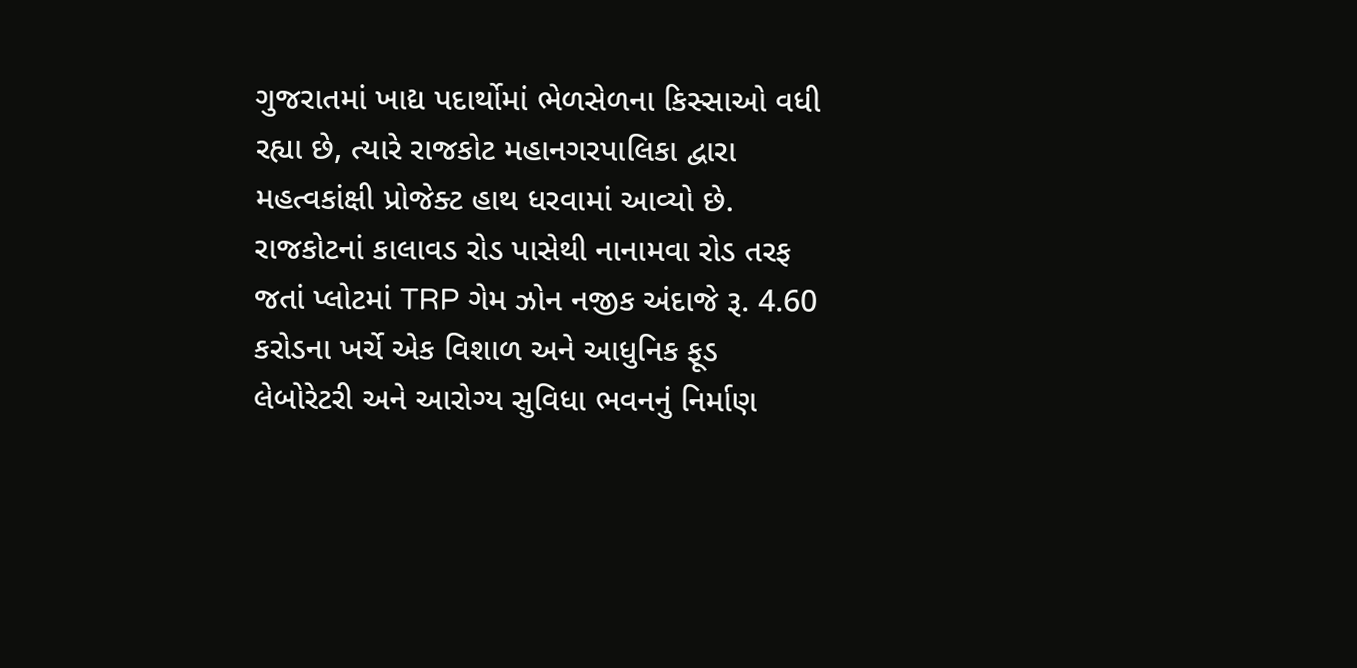ગુજરાતમાં ખાદ્ય પદાર્થોમાં ભેળસેળના કિસ્સાઓ વધી રહ્યા છે, ત્યારે રાજકોટ મહાનગરપાલિકા દ્વારા મહત્વકાંક્ષી પ્રોજેક્ટ હાથ ધરવામાં આવ્યો છે. રાજકોટનાં કાલાવડ રોડ પાસેથી નાનામવા રોડ તરફ જતાં પ્લોટમાં TRP ગેમ ઝોન નજીક અંદાજે રૂ. 4.60 કરોડના ખર્ચે એક વિશાળ અને આધુનિક ફૂડ લેબોરેટરી અને આરોગ્ય સુવિધા ભવનનું નિર્માણ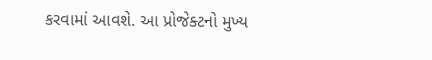કરવામાં આવશે. આ પ્રોજેક્ટનો મુખ્ય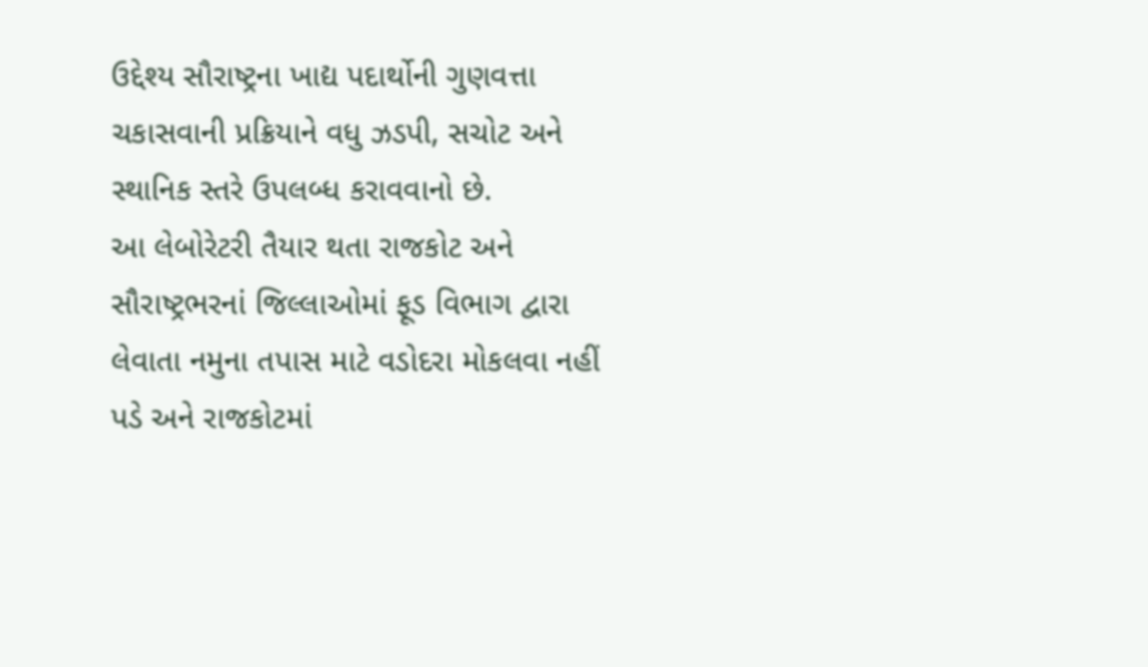ઉદ્દેશ્ય સૌરાષ્ટ્રના ખાદ્ય પદાર્થોની ગુણવત્તા ચકાસવાની પ્રક્રિયાને વધુ ઝડપી, સચોટ અને સ્થાનિક સ્તરે ઉપલબ્ધ કરાવવાનો છે.
આ લેબોરેટરી તૈયાર થતા રાજકોટ અને સૌરાષ્ટ્રભરનાં જિલ્લાઓમાં ફૂડ વિભાગ દ્વારા લેવાતા નમુના તપાસ માટે વડોદરા મોકલવા નહીં પડે અને રાજકોટમાં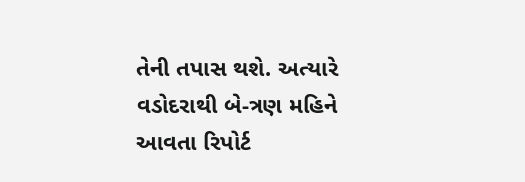તેની તપાસ થશે. અત્યારે વડોદરાથી બે-ત્રણ મહિને આવતા રિપોર્ટ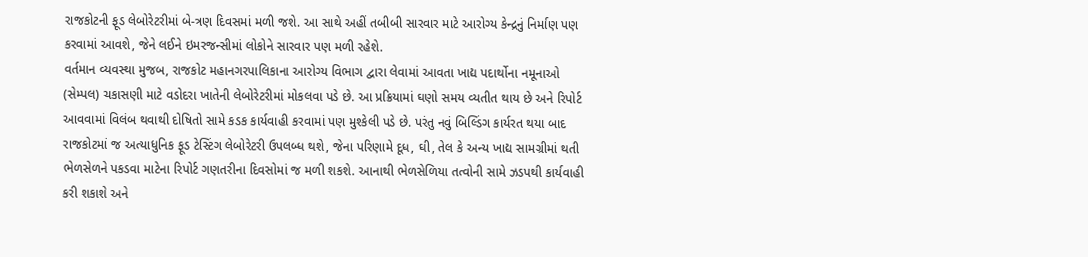રાજકોટની ફૂડ લેબોરેટરીમાં બે-ત્રણ દિવસમાં મળી જશે. આ સાથે અહીં તબીબી સારવાર માટે આરોગ્ય કેન્દ્રનું નિર્માણ પણ કરવામાં આવશે, જેને લઈને ઇમરજન્સીમાં લોકોને સારવાર પણ મળી રહેશે.
વર્તમાન વ્યવસ્થા મુજબ, રાજકોટ મહાનગરપાલિકાના આરોગ્ય વિભાગ દ્વારા લેવામાં આવતા ખાદ્ય પદાર્થોના નમૂનાઓ (સેમ્પલ) ચકાસણી માટે વડોદરા ખાતેની લેબોરેટરીમાં મોકલવા પડે છે. આ પ્રક્રિયામાં ઘણો સમય વ્યતીત થાય છે અને રિપોર્ટ આવવામાં વિલંબ થવાથી દોષિતો સામે કડક કાર્યવાહી કરવામાં પણ મુશ્કેલી પડે છે. પરંતુ નવું બિલ્ડિંગ કાર્યરત થયા બાદ રાજકોટમાં જ અત્યાધુનિક ફૂડ ટેસ્ટિંગ લેબોરેટરી ઉપલબ્ધ થશે, જેના પરિણામે દૂધ, ઘી, તેલ કે અન્ય ખાદ્ય સામગ્રીમાં થતી ભેળસેળને પકડવા માટેના રિપોર્ટ ગણતરીના દિવસોમાં જ મળી શકશે. આનાથી ભેળસેળિયા તત્વોની સામે ઝડપથી કાર્યવાહી કરી શકાશે અને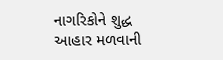નાગરિકોને શુદ્ધ આહાર મળવાની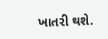ખાતરી થશે.